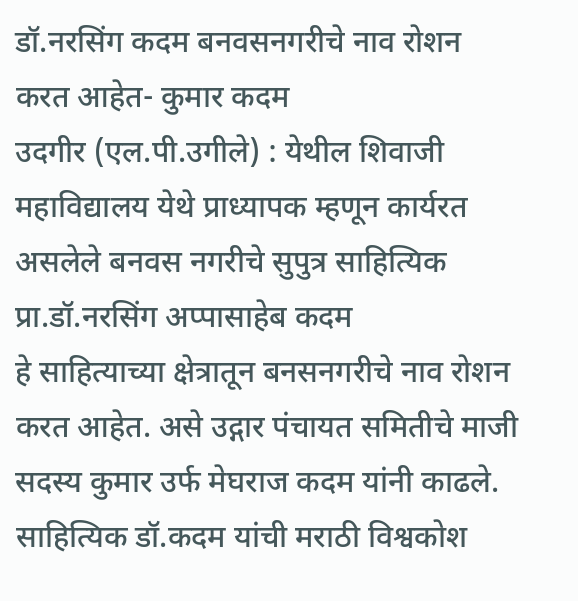डॉ.नरसिंग कदम बनवसनगरीचे नाव रोशन करत आहेत- कुमार कदम
उदगीर (एल.पी.उगीले) : येथील शिवाजी महाविद्यालय येथे प्राध्यापक म्हणून कार्यरत असलेले बनवस नगरीचे सुपुत्र साहित्यिक प्रा.डॉ.नरसिंग अप्पासाहेब कदम
हे साहित्याच्या क्षेत्रातून बनसनगरीचे नाव रोशन करत आहेत. असे उद्गार पंचायत समितीचे माजी सदस्य कुमार उर्फ मेघराज कदम यांनी काढले. साहित्यिक डॉ.कदम यांची मराठी विश्वकोश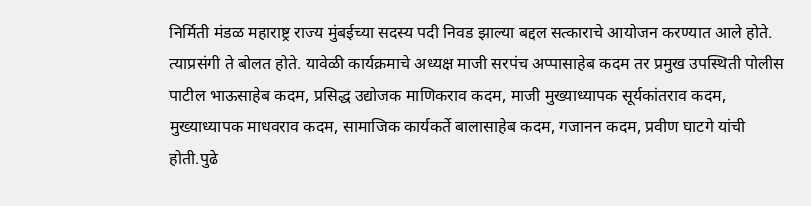निर्मिती मंडळ महाराष्ट्र राज्य मुंबईच्या सदस्य पदी निवड झाल्या बद्दल सत्काराचे आयोजन करण्यात आले होते. त्याप्रसंगी ते बोलत होते. यावेळी कार्यक्रमाचे अध्यक्ष माजी सरपंच अप्पासाहेब कदम तर प्रमुख उपस्थिती पोलीस पाटील भाऊसाहेब कदम, प्रसिद्ध उद्योजक माणिकराव कदम, माजी मुख्याध्यापक सूर्यकांतराव कदम, मुख्याध्यापक माधवराव कदम, सामाजिक कार्यकर्ते बालासाहेब कदम, गजानन कदम, प्रवीण घाटगे यांची होती.पुढे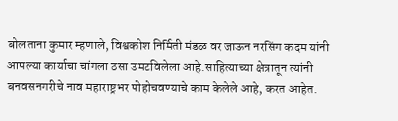बोलताना कुमार म्हणाले, विश्वकोश निर्मिती मंडळ वर जाऊन नरसिंग कदम यांनी आपल्या कार्याचा चांगला ठसा उमटविलेला आहे.साहित्याच्या क्षेत्रातून त्यांनी बनवसनगरीचे नाव महाराष्ट्रभर पोहोचवण्याचे काम केलेले आहे, करत आहेत.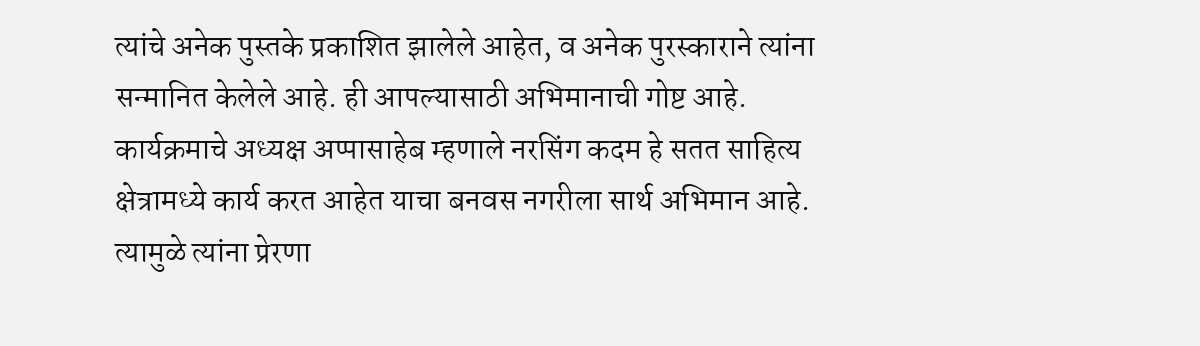त्यांचे अनेक पुस्तके प्रकाशित झालेले आहेत, व अनेक पुरस्काराने त्यांना सन्मानित केलेले आहे. ही आपल्यासाठी अभिमानाची गोष्ट आहे.
कार्यक्रमाचे अध्यक्ष अप्पासाहेब म्हणाले नरसिंग कदम हे सतत साहित्य क्षेत्रामध्ये कार्य करत आहेत याचा बनवस नगरीला सार्थ अभिमान आहे. त्यामुळे त्यांना प्रेरणा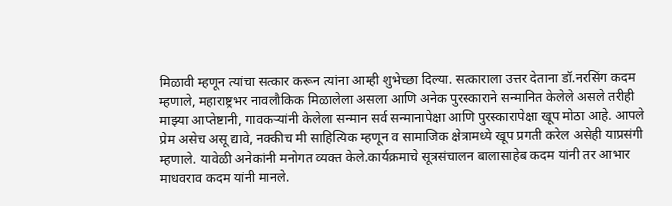मिळावी म्हणून त्यांचा सत्कार करून त्यांना आम्ही शुभेच्छा दिल्या. सत्काराला उत्तर देताना डॉ.नरसिंग कदम म्हणाले, महाराष्ट्रभर नावलौकिक मिळालेला असला आणि अनेक पुरस्काराने सन्मानित केलेले असले तरीही माझ्या आप्तेष्टानी, गावकऱ्यांनी केलेला सन्मान सर्व सन्मानापेक्षा आणि पुरस्कारापेक्षा खूप मोठा आहे. आपले प्रेम असेच असू द्यावे, नक्कीच मी साहित्यिक म्हणून व सामाजिक क्षेत्रामध्ये खूप प्रगती करेल असेही याप्रसंगी म्हणाले. यावेळी अनेकांनी मनोगत व्यक्त केले.कार्यक्रमाचे सूत्रसंचालन बालासाहेब कदम यांनी तर आभार माधवराव कदम यांनी मानले.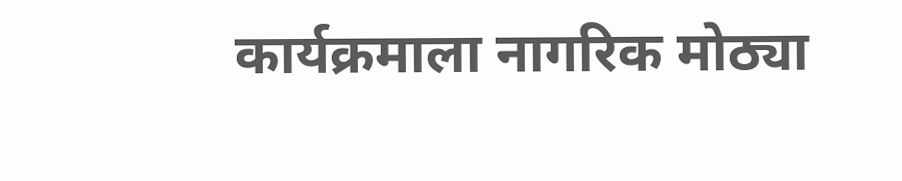कार्यक्रमाला नागरिक मोठ्या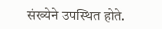संख्येने उपस्थित होते.